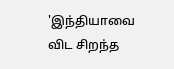'இந்தியாவை விட சிறந்த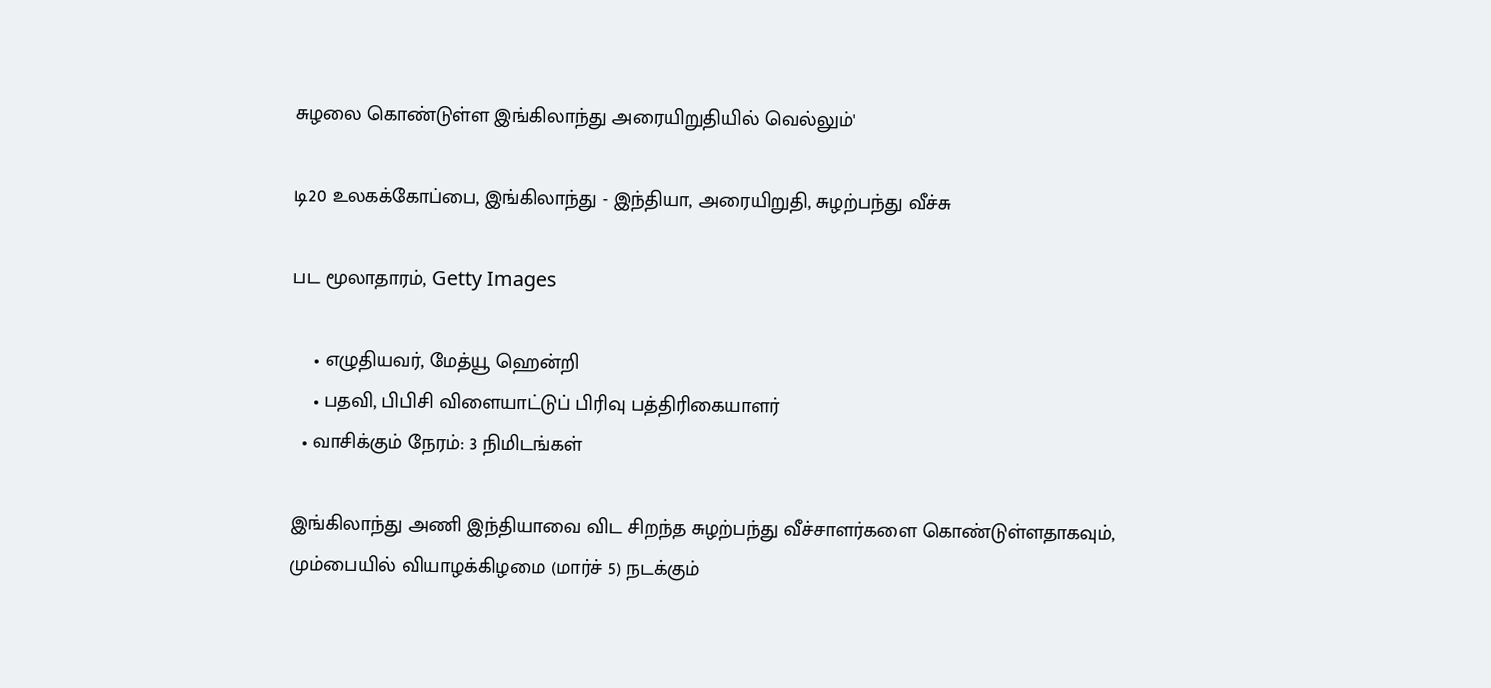சுழலை கொண்டுள்ள இங்கிலாந்து அரையிறுதியில் வெல்லும்'

டி20 உலகக்கோப்பை, இங்கிலாந்து - இந்தியா, அரையிறுதி, சுழற்பந்து வீச்சு

பட மூலாதாரம், Getty Images

    • எழுதியவர், மேத்யூ ஹென்றி
    • பதவி, பிபிசி விளையாட்டுப் பிரிவு பத்திரிகையாளர்
  • வாசிக்கும் நேரம்: 3 நிமிடங்கள்

இங்கிலாந்து அணி இந்தியாவை விட சிறந்த சுழற்பந்து வீச்சாளர்களை கொண்டுள்ளதாகவும், மும்பையில் வியாழக்கிழமை (மார்ச் 5) நடக்கும்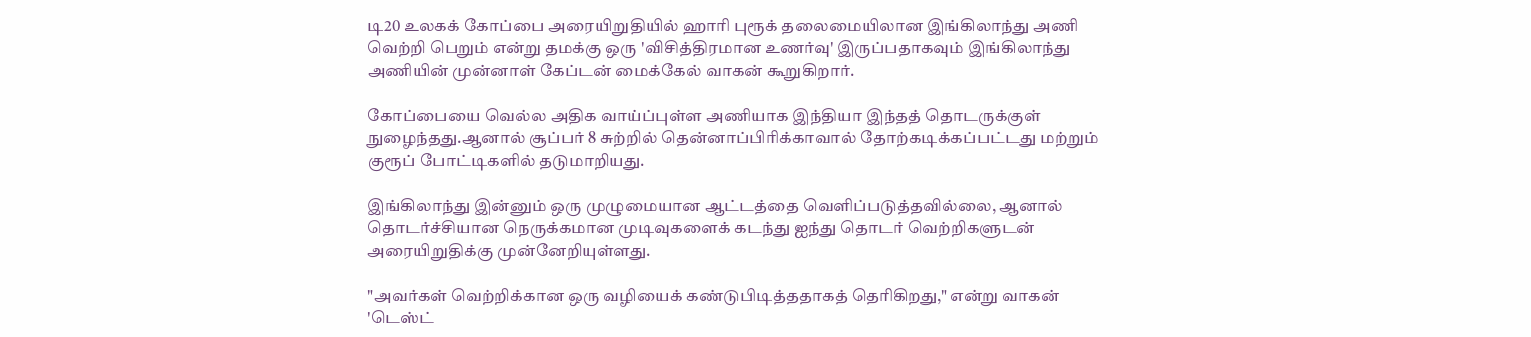டி20 உலகக் கோப்பை அரையிறுதியில் ஹாரி புரூக் தலைமையிலான இங்கிலாந்து அணி வெற்றி பெறும் என்று தமக்கு ஒரு 'விசித்திரமான உணர்வு' இருப்பதாகவும் இங்கிலாந்து அணியின் முன்னாள் கேப்டன் மைக்கேல் வாகன் கூறுகிறார்.

கோப்பையை வெல்ல அதிக வாய்ப்புள்ள அணியாக இந்தியா இந்தத் தொடருக்குள் நுழைந்தது.ஆனால் சூப்பர் 8 சுற்றில் தென்னாப்பிரிக்காவால் தோற்கடிக்கப்பட்டது மற்றும் குரூப் போட்டிகளில் தடுமாறியது.

இங்கிலாந்து இன்னும் ஒரு முழுமையான ஆட்டத்தை வெளிப்படுத்தவில்லை, ஆனால் தொடர்ச்சியான நெருக்கமான முடிவுகளைக் கடந்து ஐந்து தொடர் வெற்றிகளுடன் அரையிறுதிக்கு முன்னேறியுள்ளது.

"அவர்கள் வெற்றிக்கான ஒரு வழியைக் கண்டுபிடித்ததாகத் தெரிகிறது," என்று வாகன் 'டெஸ்ட்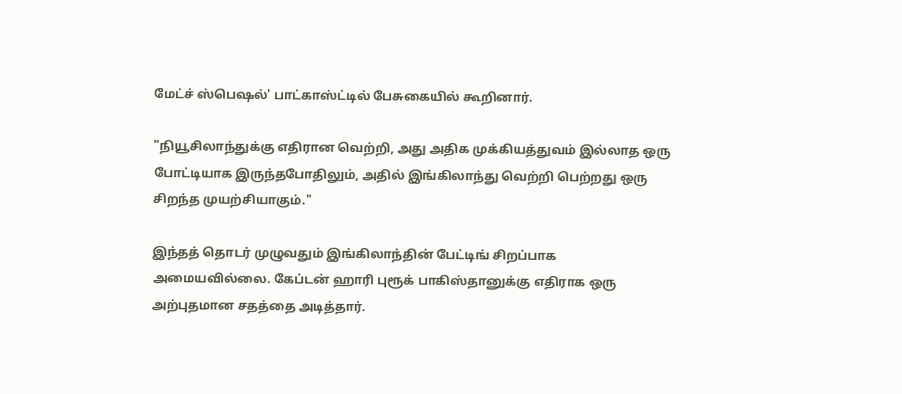மேட்ச் ஸ்பெஷல்' பாட்காஸ்ட்டில் பேசுகையில் கூறினார்.

"நியூசிலாந்துக்கு எதிரான வெற்றி, அது அதிக முக்கியத்துவம் இல்லாத ஒரு போட்டியாக இருந்தபோதிலும், அதில் இங்கிலாந்து வெற்றி பெற்றது ஒரு சிறந்த முயற்சியாகும்."

இந்தத் தொடர் முழுவதும் இங்கிலாந்தின் பேட்டிங் சிறப்பாக அமையவில்லை. கேப்டன் ஹாரி புரூக் பாகிஸ்தானுக்கு எதிராக ஒரு அற்புதமான சதத்தை அடித்தார்.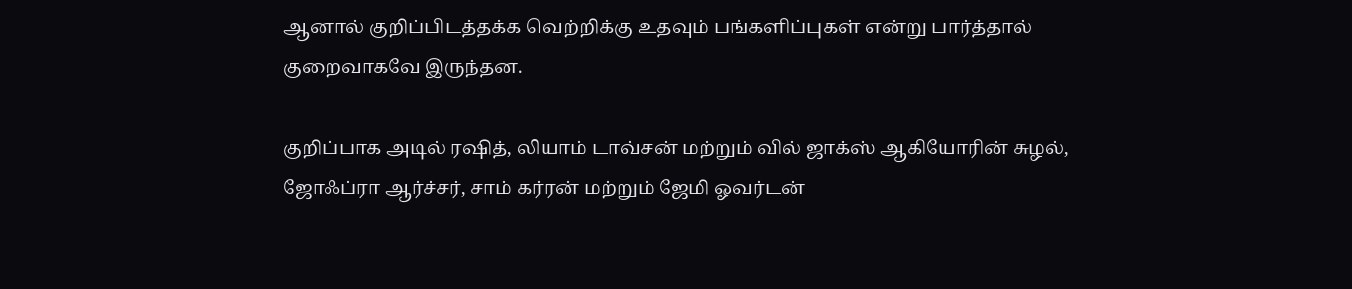ஆனால் குறிப்பிடத்தக்க வெற்றிக்கு உதவும் பங்களிப்புகள் என்று பார்த்தால் குறைவாகவே இருந்தன.

குறிப்பாக அடில் ரஷித், லியாம் டாவ்சன் மற்றும் வில் ஜாக்ஸ் ஆகியோரின் சுழல், ஜோஃப்ரா ஆர்ச்சர், சாம் கர்ரன் மற்றும் ஜேமி ஓவர்டன்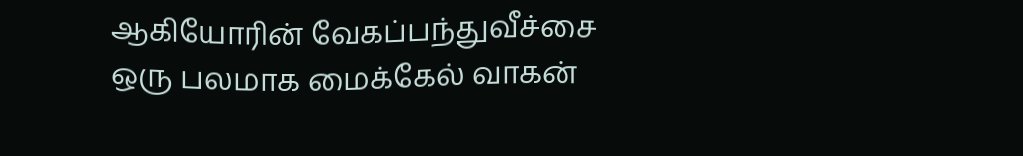ஆகியோரின் வேகப்பந்துவீச்சை ஒரு பலமாக மைக்கேல் வாகன்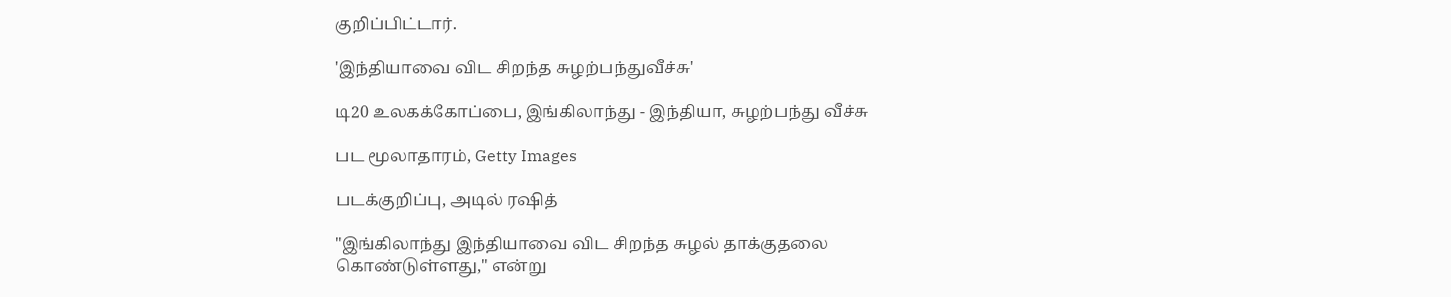குறிப்பிட்டார்.

'இந்தியாவை விட சிறந்த சுழற்பந்துவீச்சு'

டி20 உலகக்கோப்பை, இங்கிலாந்து - இந்தியா, சுழற்பந்து வீச்சு

பட மூலாதாரம், Getty Images

படக்குறிப்பு, அடில் ரஷித்

"இங்கிலாந்து இந்தியாவை விட சிறந்த சுழல் தாக்குதலை கொண்டுள்ளது," என்று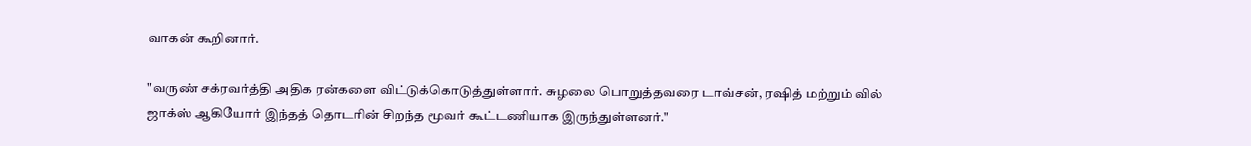வாகன் கூறினார்.

"வருண் சக்ரவர்த்தி அதிக ரன்களை விட்டுக்கொடுத்துள்ளார். சுழலை பொறுத்தவரை டாவ்சன், ரஷித் மற்றும் வில் ஜாக்ஸ் ஆகியோர் இந்தத் தொடரின் சிறந்த மூவர் கூட்டணியாக இருந்துள்ளனர்."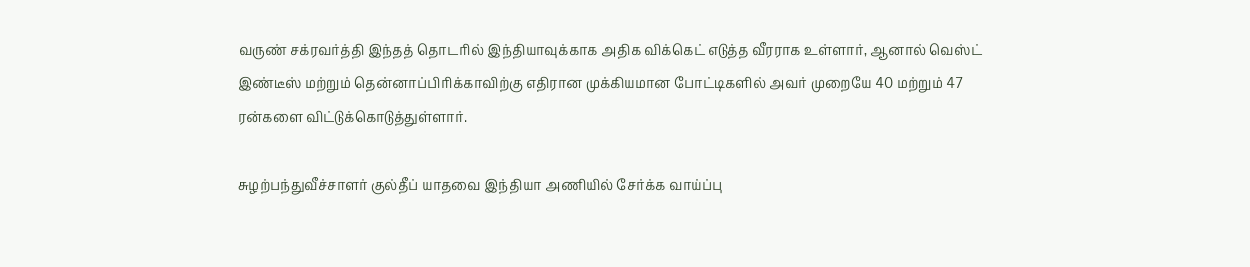வருண் சக்ரவர்த்தி இந்தத் தொடரில் இந்தியாவுக்காக அதிக விக்கெட் எடுத்த வீரராக உள்ளார், ஆனால் வெஸ்ட் இண்டீஸ் மற்றும் தென்னாப்பிரிக்காவிற்கு எதிரான முக்கியமான போட்டிகளில் அவர் முறையே 40 மற்றும் 47 ரன்களை விட்டுக்கொடுத்துள்ளார்.

சுழற்பந்துவீச்சாளர் குல்தீப் யாதவை இந்தியா அணியில் சேர்க்க வாய்ப்பு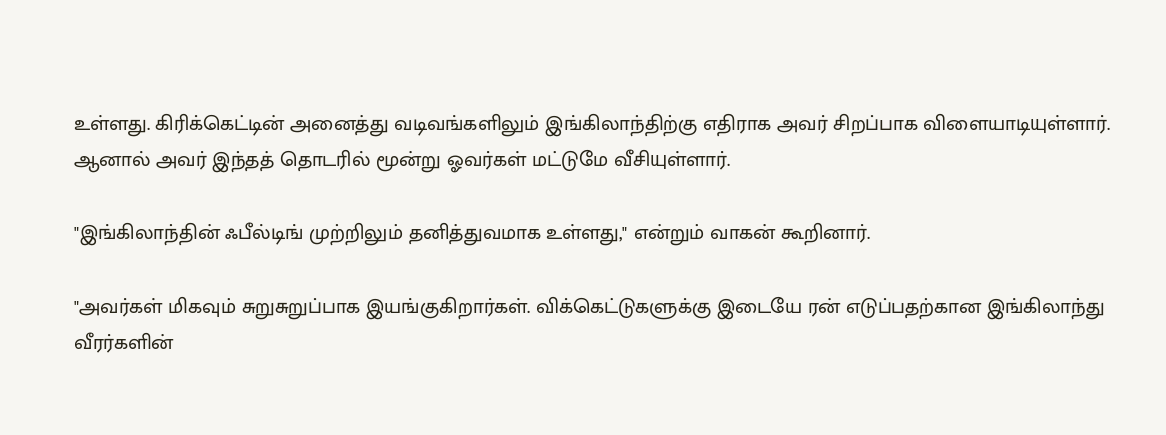உள்ளது. கிரிக்கெட்டின் அனைத்து வடிவங்களிலும் இங்கிலாந்திற்கு எதிராக அவர் சிறப்பாக விளையாடியுள்ளார். ஆனால் அவர் இந்தத் தொடரில் மூன்று ஓவர்கள் மட்டுமே வீசியுள்ளார்.

"இங்கிலாந்தின் ஃபீல்டிங் முற்றிலும் தனித்துவமாக உள்ளது," என்றும் வாகன் கூறினார்.

"அவர்கள் மிகவும் சுறுசுறுப்பாக இயங்குகிறார்கள். விக்கெட்டுகளுக்கு இடையே ரன் எடுப்பதற்கான இங்கிலாந்து வீரர்களின்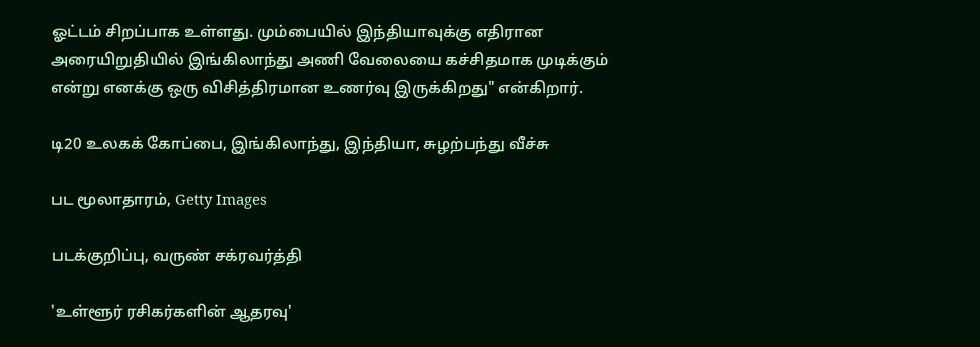ஓட்டம் சிறப்பாக உள்ளது. மும்பையில் இந்தியாவுக்கு எதிரான அரையிறுதியில் இங்கிலாந்து அணி வேலையை கச்சிதமாக முடிக்கும் என்று எனக்கு ஒரு விசித்திரமான உணர்வு இருக்கிறது" என்கிறார்.

டி20 உலகக் கோப்பை, இங்கிலாந்து, இந்தியா, சுழற்பந்து வீச்சு

பட மூலாதாரம், Getty Images

படக்குறிப்பு, வருண் சக்ரவர்த்தி

'உள்ளூர் ரசிகர்களின் ஆதரவு'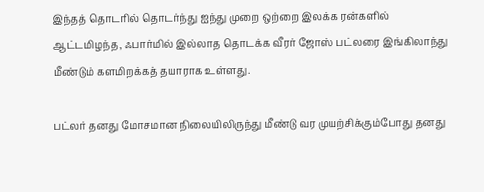இந்தத் தொடரில் தொடர்ந்து ஐந்து முறை ஒற்றை இலக்க ரன்களில் ஆட்டமிழந்த, ஃபார்மில் இல்லாத தொடக்க வீரர் ஜோஸ் பட்லரை இங்கிலாந்து மீண்டும் களமிறக்கத் தயாராக உள்ளது.

பட்லர் தனது மோசமான நிலையிலிருந்து மீண்டு வர முயற்சிக்கும்போது தனது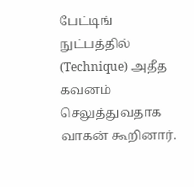பேட்டிங் நுட்பத்தில் (Technique) அதீத கவனம் செலுத்துவதாக வாகன் கூறினார்.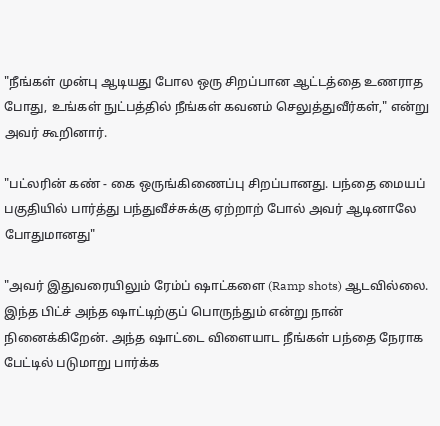"நீங்கள் முன்பு ஆடியது போல ஒரு சிறப்பான ஆட்டத்தை உணராத போது, உங்கள் நுட்பத்தில் நீங்கள் கவனம் செலுத்துவீர்கள்," என்று அவர் கூறினார்.

"பட்லரின் கண் - கை ஒருங்கிணைப்பு சிறப்பானது. பந்தை மையப் பகுதியில் பார்த்து பந்துவீச்சுக்கு ஏற்றாற் போல் அவர் ஆடினாலே போதுமானது"

"அவர் இதுவரையிலும் ரேம்ப் ஷாட்களை (Ramp shots) ஆடவில்லை. இந்த பிட்ச் அந்த ஷாட்டிற்குப் பொருந்தும் என்று நான் நினைக்கிறேன். அந்த ஷாட்டை விளையாட நீங்கள் பந்தை நேராக பேட்டில் படுமாறு பார்க்க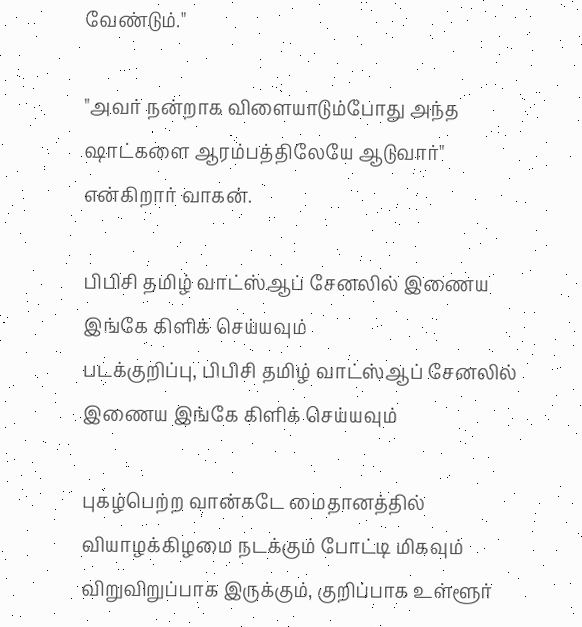வேண்டும்."

"அவர் நன்றாக விளையாடும்போது அந்த ஷாட்களை ஆரம்பத்திலேயே ஆடுவார்" என்கிறார் வாகன்.

பிபிசி தமிழ் வாட்ஸ்ஆப் சேனலில் இணைய இங்கே கிளிக் செய்யவும்
படக்குறிப்பு, பிபிசி தமிழ் வாட்ஸ்ஆப் சேனலில் இணைய இங்கே கிளிக் செய்யவும்

புகழ்பெற்ற வான்கடே மைதானத்தில் வியாழக்கிழமை நடக்கும் போட்டி மிகவும் விறுவிறுப்பாக இருக்கும், குறிப்பாக உள்ளூர்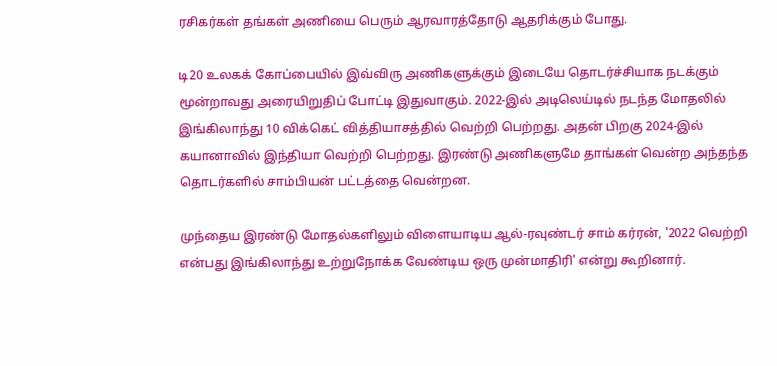ரசிகர்கள் தங்கள் அணியை பெரும் ஆரவாரத்தோடு ஆதரிக்கும் போது.

டி20 உலகக் கோப்பையில் இவ்விரு அணிகளுக்கும் இடையே தொடர்ச்சியாக நடக்கும் மூன்றாவது அரையிறுதிப் போட்டி இதுவாகும். 2022-இல் அடிலெய்டில் நடந்த மோதலில் இங்கிலாந்து 10 விக்கெட் வித்தியாசத்தில் வெற்றி பெற்றது. அதன் பிறகு 2024-இல் கயானாவில் இந்தியா வெற்றி பெற்றது. இரண்டு அணிகளுமே தாங்கள் வென்ற அந்தந்த தொடர்களில் சாம்பியன் பட்டத்தை வென்றன.

முந்தைய இரண்டு மோதல்களிலும் விளையாடிய ஆல்-ரவுண்டர் சாம் கர்ரன், '2022 வெற்றி என்பது இங்கிலாந்து உற்றுநோக்க வேண்டிய ஒரு முன்மாதிரி' என்று கூறினார்.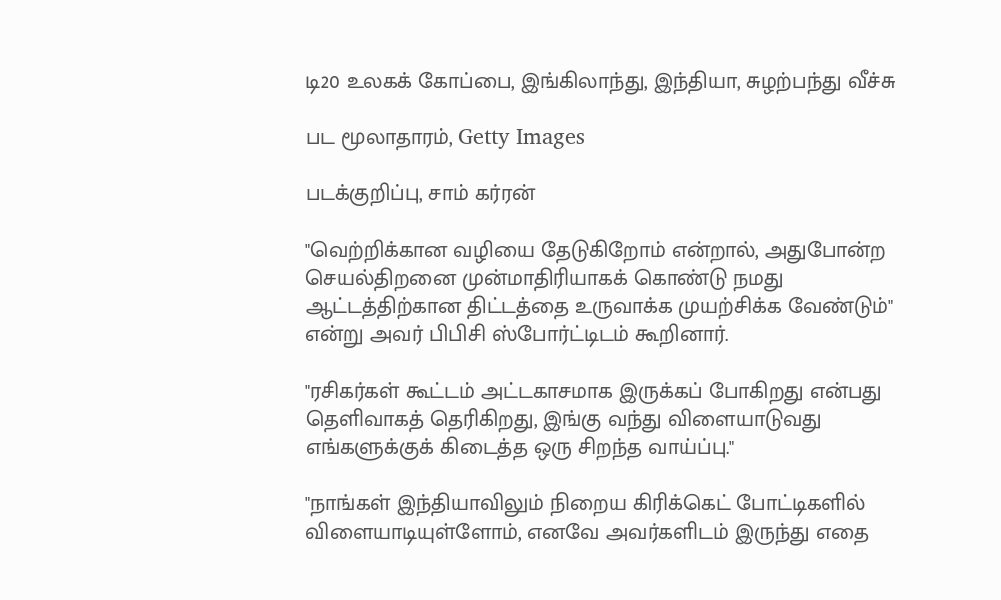டி20 உலகக் கோப்பை, இங்கிலாந்து, இந்தியா, சுழற்பந்து வீச்சு

பட மூலாதாரம், Getty Images

படக்குறிப்பு, சாம் கர்ரன்

"வெற்றிக்கான வழியை தேடுகிறோம் என்றால், அதுபோன்ற செயல்திறனை முன்மாதிரியாகக் கொண்டு நமது ஆட்டத்திற்கான திட்டத்தை உருவாக்க முயற்சிக்க வேண்டும்" என்று அவர் பிபிசி ஸ்போர்ட்டிடம் கூறினார்.

"ரசிகர்கள் கூட்டம் அட்டகாசமாக இருக்கப் போகிறது என்பது தெளிவாகத் தெரிகிறது, இங்கு வந்து விளையாடுவது எங்களுக்குக் கிடைத்த ஒரு சிறந்த வாய்ப்பு."

"நாங்கள் இந்தியாவிலும் நிறைய கிரிக்கெட் போட்டிகளில் விளையாடியுள்ளோம், எனவே அவர்களிடம் இருந்து எதை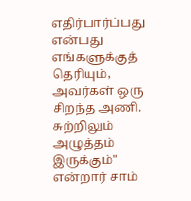எதிர்பார்ப்பது என்பது எங்களுக்குத் தெரியும், அவர்கள் ஒரு சிறந்த அணி. சுற்றிலும் அழுத்தம் இருக்கும்" என்றார் சாம்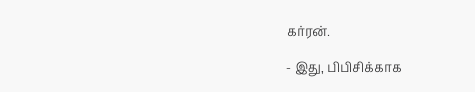கர்ரன்.

- இது, பிபிசிக்காக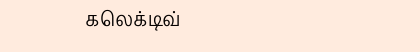கலெக்டிவ்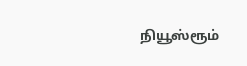நியூஸ்ரூம்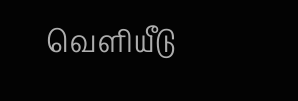வெளியீடு